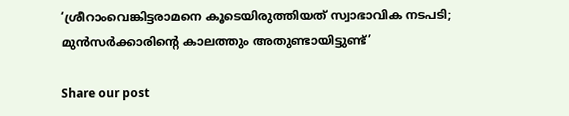‘ശ്രീറാംവെങ്കിട്ടരാമനെ കൂടെയിരുത്തിയത് സ്വാഭാവിക നടപടി; മുൻസർക്കാരിന്റെ കാലത്തും അതുണ്ടായിട്ടുണ്ട്’

Share our post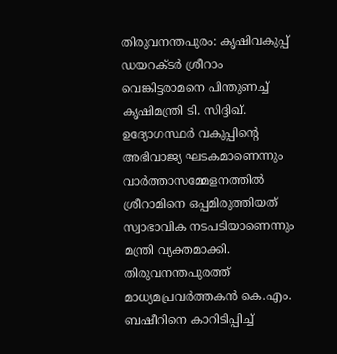തിരുവനന്തപുരം: കൃഷിവകുപ്പ് ഡയറക്ടർ ശ്രീറാം വെങ്കിട്ടരാമനെ പിന്തുണച്ച് കൃഷിമന്ത്രി ടി. സിദ്ദിഖ്. ഉദ്യോഗസ്ഥർ വകുപ്പിന്റെ അഭിവാജ്യ ഘടകമാണെന്നും വാർത്താസമ്മേളനത്തിൽ ശ്രീറാമിനെ ഒപ്പമിരുത്തിയത് സ്വാഭാവിക നടപടിയാണെന്നും മന്ത്രി വ്യക്തമാക്കി. തിരുവനന്തപുരത്ത് മാധ്യമപ്രവർത്തകൻ കെ.എം. ബഷീറിനെ കാറിടിപ്പിച്ച്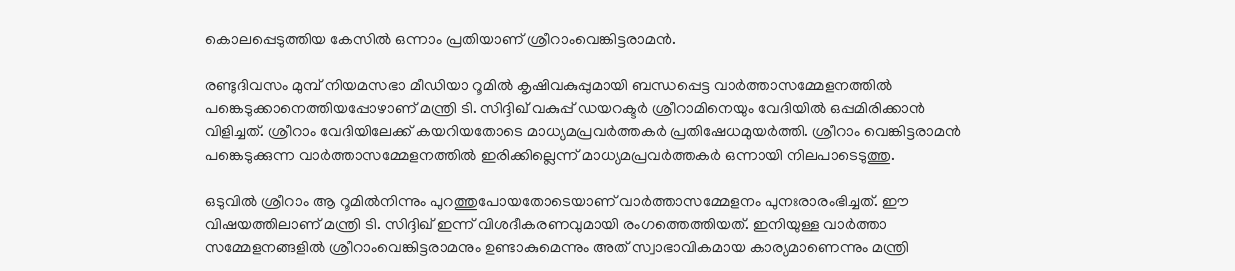കൊലപ്പെടുത്തിയ കേസിൽ ഒന്നാം പ്രതിയാണ് ശ്രീറാംവെങ്കിട്ടരാമൻ.

രണ്ടുദിവസം മുമ്പ് നിയമസഭാ മീഡിയാ റൂമിൽ കൃഷിവകുപ്പുമായി ബന്ധപ്പെട്ട വാർത്താസമ്മേളനത്തിൽ പങ്കെടുക്കാനെത്തിയപ്പോഴാണ് മന്ത്രി ടി. സിദ്ദിഖ് വകുപ്പ് ഡയറക്ടർ ശ്രീറാമിനെയും വേദിയിൽ ഒപ്പമിരിക്കാൻ വിളിച്ചത്. ശ്രീറാം വേദിയിലേക്ക് കയറിയതോടെ മാധ്യമപ്രവർത്തകർ പ്രതിഷേധമുയർത്തി. ശ്രീറാം വെങ്കിട്ടരാമൻ പങ്കെടുക്കുന്ന വാർത്താസമ്മേളനത്തിൽ ഇരിക്കില്ലെന്ന് മാധ്യമപ്രവർത്തകർ ഒന്നായി നിലപാടെടുത്തു.

ഒടുവിൽ ശ്രീറാം ആ റൂമിൽനിന്നും പുറത്തുപോയതോടെയാണ് വാർത്താസമ്മേളനം പുനഃരാരംഭിച്ചത്. ഈ വിഷയത്തിലാണ് മന്ത്രി ടി. സിദ്ദിഖ് ഇന്ന് വിശദീകരണവുമായി രംഗത്തെത്തിയത്. ഇനിയുള്ള വാർത്താ സമ്മേളനങ്ങളിൽ ശ്രീറാംവെങ്കിട്ടരാമനും ഉണ്ടാകുമെന്നും അത് സ്വാഭാവികമായ കാര്യമാണെന്നും മന്ത്രി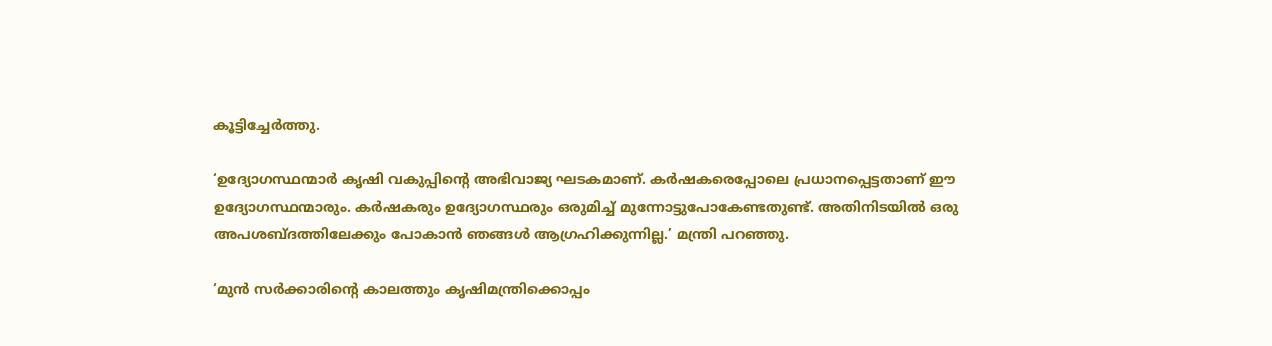കൂട്ടിച്ചേർത്തു.

‘ഉദ്യോഗസ്ഥന്മാർ കൃഷി വകുപ്പിന്റെ അഭിവാജ്യ ഘടകമാണ്. കർഷകരെപ്പോലെ പ്രധാനപ്പെട്ടതാണ് ഈ ഉദ്യോഗസ്ഥന്മാരും. കർഷകരും ഉദ്യോഗസ്ഥരും ഒരുമിച്ച് മുന്നോട്ടുപോകേണ്ടതുണ്ട്. അതിനിടയിൽ ഒരു അപശബ്ദത്തിലേക്കും പോകാൻ ഞങ്ങൾ ആഗ്രഹിക്കുന്നില്ല.’ മന്ത്രി പറഞ്ഞു.

‘മുൻ സർക്കാരിന്റെ കാലത്തും കൃഷിമന്ത്രിക്കൊപ്പം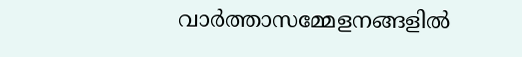വാർത്താസമ്മേളനങ്ങളിൽ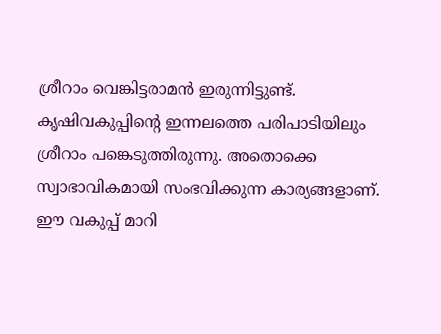ശ്രീറാം വെങ്കിട്ടരാമൻ ഇരുന്നിട്ടുണ്ട്. കൃഷിവകുപ്പിന്റെ ഇന്നലത്തെ പരിപാടിയിലും ശ്രീറാം പങ്കെടുത്തിരുന്നു. അതൊക്കെ സ്വാഭാവികമായി സംഭവിക്കുന്ന കാര്യങ്ങളാണ്. ഈ വകുപ്പ് മാറി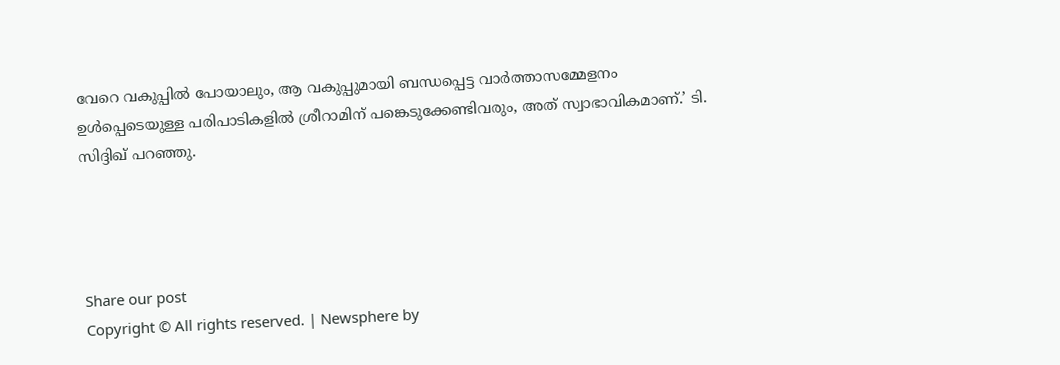വേറെ വകുപ്പിൽ പോയാലും, ആ വകുപ്പുമായി ബന്ധപ്പെട്ട വാർത്താസമ്മേളനം ഉൾപ്പെടെയുള്ള പരിപാടികളിൽ ശ്രീറാമിന് പങ്കെടുക്കേണ്ടിവരും, അത് സ്വാഭാവികമാണ്.’ ടി. സിദ്ദിഖ് പറഞ്ഞു.




Share our post
Copyright © All rights reserved. | Newsphere by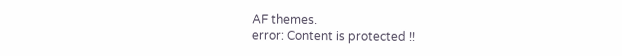AF themes.
error: Content is protected !!